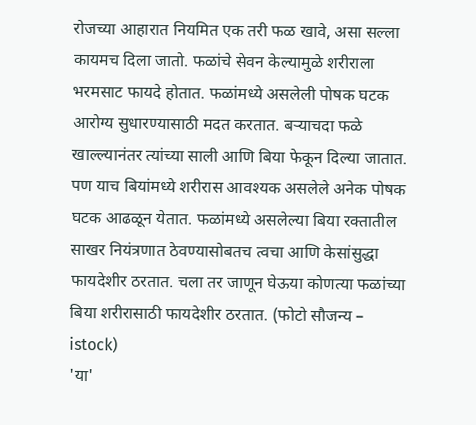रोजच्या आहारात नियमित एक तरी फळ खावे, असा सल्ला कायमच दिला जातो. फळांचे सेवन केल्यामुळे शरीराला भरमसाट फायदे होतात. फळांमध्ये असलेली पोषक घटक आरोग्य सुधारण्यासाठी मदत करतात. बऱ्याचदा फळे खाल्ल्यानंतर त्यांच्या साली आणि बिया फेकून दिल्या जातात. पण याच बियांमध्ये शरीरास आवश्यक असलेले अनेक पोषक घटक आढळून येतात. फळांमध्ये असलेल्या बिया रक्तातील साखर नियंत्रणात ठेवण्यासोबतच त्वचा आणि केसांसुद्धा फायदेशीर ठरतात. चला तर जाणून घेऊया कोणत्या फळांच्या बिया शरीरासाठी फायदेशीर ठरतात. (फोटो सौजन्य – istock)
'या'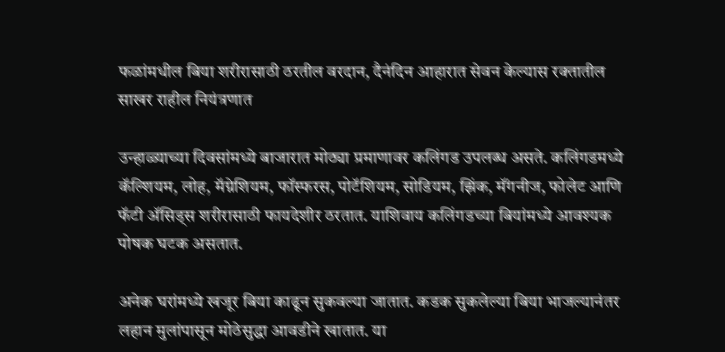फळांमधील बिया शरीरासाठी ठरतील वरदान, दैनंदिन आहारात सेवन केल्यास रक्तातील साखर राहील नियंत्रणात

उन्हाळ्याच्या दिवसांमध्ये बाजारात मोठ्या प्रमाणावर कलिंगड उपलब्ध असते. कलिंगडमध्ये कॅल्शियम, लोह, मॅग्नेशियम, फॉस्फरस, पोटॅशियम, सोडियम, झिंक, मॅंगनीज, फोलेट आणि फॅटी ॲसिड्स शरीरासाठी फायदेशीर ठरतात. याशिवाय कलिंगडच्या बियांमध्ये आवश्यक पोषक घटक असतात.

अनेक घरांमध्ये खजूर बिया काढून सुकवल्या जातात. कडक सुकलेल्या बिया भाजल्यानंतर लहान मुलांपासून मोठेसुद्धा आवडीने खातात. या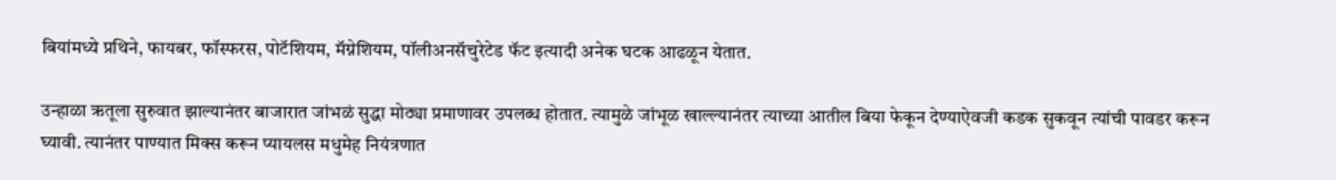बियांमध्ये प्रथिने, फायबर, फॉस्फरस, पोटॅशियम, मॅग्नेशियम, पॉलीअनसॅचुरेटेड फॅट इत्यादी अनेक घटक आढळून येतात.

उन्हाळा ऋतूला सुरुवात झाल्यानंतर बाजारात जांभळं सुद्धा मोठ्या प्रमाणावर उपलब्ध होतात. त्यामुळे जांभूळ खाल्ल्यानंतर त्याच्या आतील बिया फेकून देण्याऐवजी कडक सुकवून त्यांची पावडर करून घ्यावी. त्यानंतर पाण्यात मिक्स करून प्यायलस मधुमेह नियंत्रणात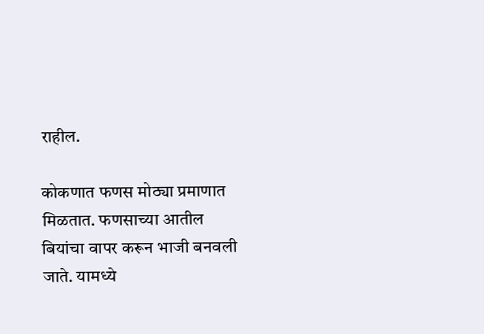राहील.

कोकणात फणस मोठ्या प्रमाणात मिळतात. फणसाच्या आतील बियांचा वापर करून भाजी बनवली जाते. यामध्ये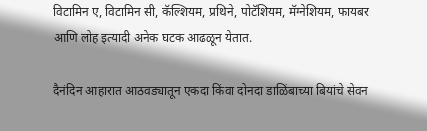विटामिन ए, विटामिन सी, कॅल्शियम, प्रथिने, पोटॅशियम, मॅग्नेशियम, फायबर आणि लोह इत्यादी अनेक घटक आढळून येतात.

दैनंदिन आहारात आठवड्यातून एकदा किंवा दोनदा डाळिंबाच्या बियांचे सेवन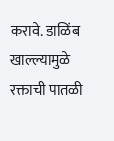करावे. डाळिंब खाल्ल्यामुळे रक्ताची पातळी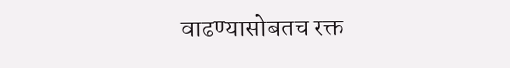वाढण्यासोबतच रक्त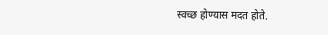स्वच्छ होण्यास मदत होते.